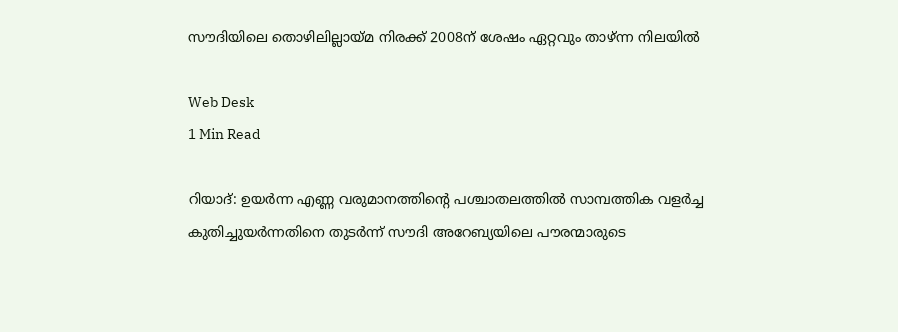സൗദിയിലെ തൊഴിലില്ലായ്മ നിരക്ക് 2008ന് ശേഷം ഏറ്റവും താഴ്ന്ന നിലയില്‍

Web Desk
1 Min Read

റിയാദ്: ഉയര്‍ന്ന എണ്ണ വരുമാനത്തിന്റെ പശ്ചാതലത്തില്‍ സാമ്പത്തിക വളര്‍ച്ച കുതിച്ചുയര്‍ന്നതിനെ തുടര്‍ന്ന് സൗദി അറേബ്യയിലെ പൗരന്മാരുടെ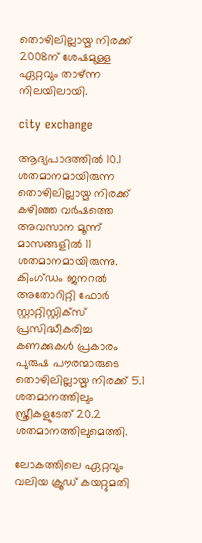തൊഴിലില്ലായ്മ നിരക്ക് 2008ന് ശേഷമുള്ള ഏറ്റവും താഴ്ന്ന നിലയിലായി.

city exchange

ആദ്യപാദത്തില്‍ 10.1 ശതമാനമായിരുന്ന തൊഴിലില്ലായ്മ നിരക്ക് കഴിഞ്ഞ വര്‍ഷത്തെ അവസാന മൂന്ന് മാസങ്ങളില്‍ 11 ശതമാനമായിരുന്നു. കിംഗ്ഡം ജനറല്‍ അതോറിറ്റി ഫോര്‍ സ്റ്റാറ്റിസ്റ്റിക്‌സ് പ്രസിദ്ധീകരിച്ച കണക്കുകള്‍ പ്രകാരം പുരുഷ പൗരന്മാരുടെ തൊഴിലില്ലായ്മ നിരക്ക് 5.1 ശതമാനത്തിലും സ്ത്രീകളുടേത് 20.2 ശതമാനത്തിലുമെത്തി.

ലോകത്തിലെ ഏറ്റവും വലിയ ക്രൂഡ് കയറ്റുമതി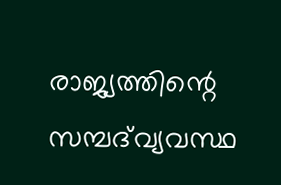രാജ്യത്തിന്റെ സമ്പദ്‌വ്യവസ്ഥ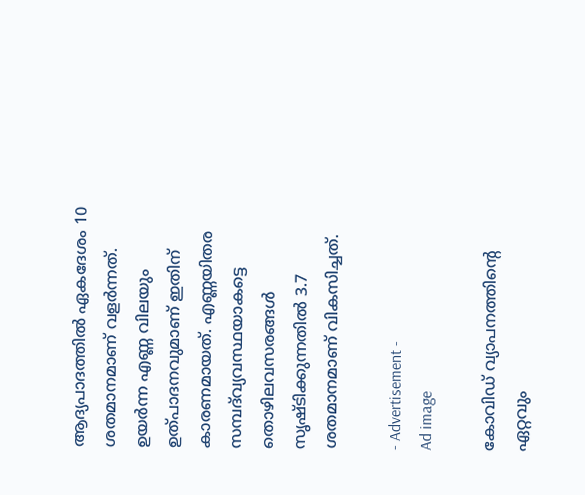ആദ്യപാദത്തില്‍ ഏകദേശം 10 ശതമാനമാണ് വളര്‍ന്നത്. ഉയര്‍ന്ന എണ്ണ വിലയും ഉത്പാദനവുമാണ് ഇതിന് കാരണമായത്. എണ്ണയിതര സമ്പദ്‌വ്യവസ്ഥയാകട്ടെ തൊഴിലവസരങ്ങള്‍ സൃഷ്ടിക്കുന്നതില്‍ 3.7 ശതമാനമാണ് വികസിച്ചത്.

- Advertisement -
Ad image

കോവിഡ് വ്യാപനത്തിന്റെ ഏറ്റവും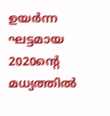ഉയര്‍ന്ന ഘട്ടമായ 2020ന്റെ മധ്യത്തില്‍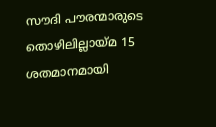സൗദി പൗരന്മാരുടെ തൊഴിലില്ലായ്മ 15 ശതമാനമായി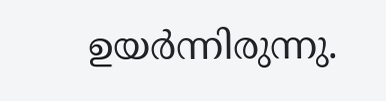ഉയര്‍ന്നിരുന്നു.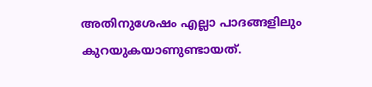അതിനുശേഷം എല്ലാ പാദങ്ങളിലും കുറയുകയാണുണ്ടായത്.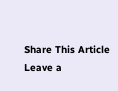Share This Article
Leave a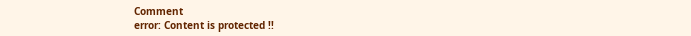Comment
error: Content is protected !!